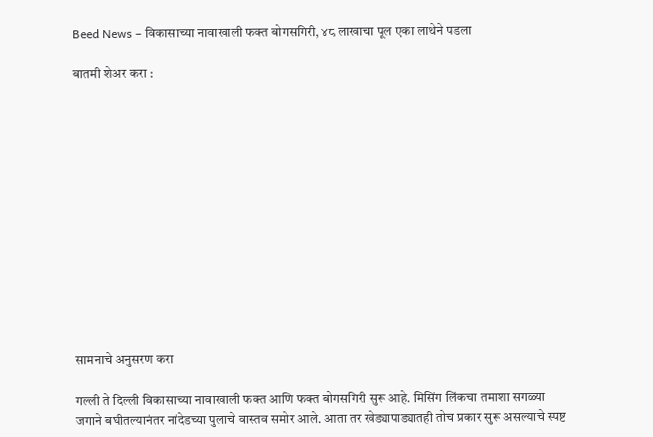Beed News – विकासाच्या नावाखाली फक्त बोगसगिरी, ४८ लाखाचा पूल एका लाथेने पडला

बातमी शेअर करा :













सामनाचे अनुसरण करा

गल्ली ते दिल्ली विकासाच्या नावाखाली फक्त आणि फक्त बोगसगिरी सुरू आहे. मिसिंग लिंकचा तमाशा सगळ्या जगाने बघीतल्यानंतर नांदेडच्या पुलाचे वास्तव समोर आले. आता तर खेड्यापाड्यातही तोच प्रकार सुरू असल्याचे स्पष्ट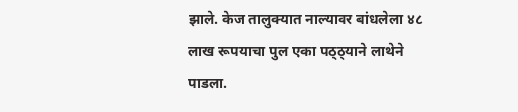झाले. केज तालुक्यात नाल्यावर बांधलेला ४८ लाख रूपयाचा पुल एका पठ्ठ्याने लाथेने पाडला.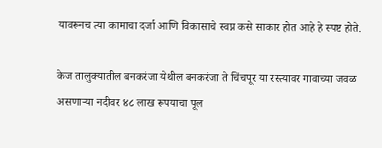यावरूनच त्या कामाचा दर्जा आणि विकासाचे स्वप्न कसे साकार होत आहे हे स्पष्ट होते.

केज तालुक्यातील बनकरंजा येथील बनकरंजा ते चिंचपूर या रस्त्यावर गावाच्या जवळ असणार्‍या नदीवर ४८ लाख रूपयाचा पूल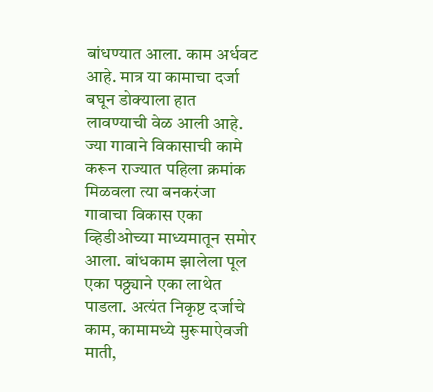बांधण्यात आला. काम अर्धवट आहे. मात्र या कामाचा दर्जा बघून डोक्याला हात लावण्याची वेळ आली आहे. ज्या गावाने विकासाची कामे करून राज्यात पहिला क्रमांक मिळवला त्या बनकरंजा गावाचा विकास एका व्हिडीओच्या माध्यमातून समोर आला. बांधकाम झालेला पूल एका पठ्ठ्याने एका लाथेत पाडला. अत्यंत निकृष्ट दर्जाचे काम, कामामध्ये मुरूमाऐवजी माती,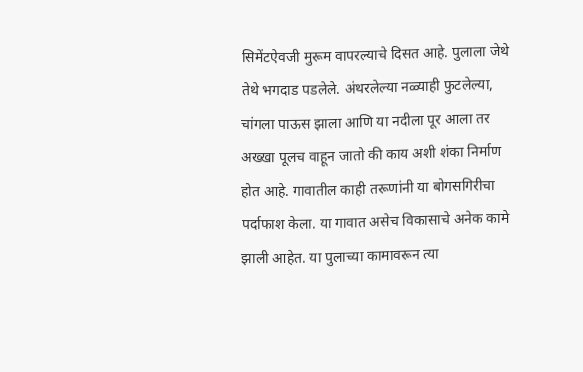सिमेंटऐवजी मुरूम वापरल्याचे दिसत आहे. पुलाला जेथे तेथे भगदाड पडलेले. अंथरलेल्या नळ्याही फुटलेल्या, चांगला पाऊस झाला आणि या नदीला पूर आला तर अख्खा पूलच वाहून जातो की काय अशी शंका निर्माण होत आहे. गावातील काही तरूणांनी या बोगसगिरीचा पर्दाफाश केला. या गावात असेच विकासाचे अनेक कामे झाली आहेत. या पुलाच्या कामावरून त्या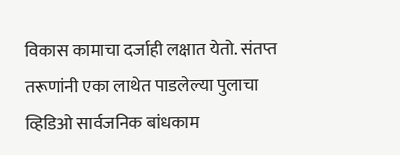विकास कामाचा दर्जाही लक्षात येतो. संतप्त तरूणांनी एका लाथेत पाडलेल्या पुलाचा व्हिडिओ सार्वजनिक बांधकाम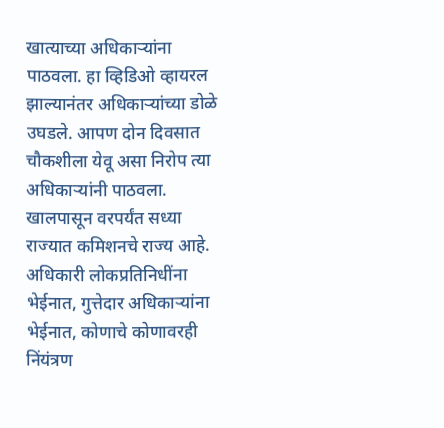खात्याच्या अधिकार्‍यांना पाठवला. हा व्हिडिओ व्हायरल झाल्यानंतर अधिकार्‍यांच्या डोळे उघडले. आपण दोन दिवसात चौकशीला येवू असा निरोप त्या अधिकार्‍यांनी पाठवला. खालपासून वरपर्यंत सध्या राज्यात कमिशनचे राज्य आहे. अधिकारी लोकप्रतिनिधींना भेईनात, गुत्तेदार अधिकार्‍यांना भेईनात, कोणाचे कोणावरही निंयंत्रण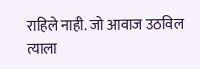राहिले नाही. जो आवाज उठविल त्याला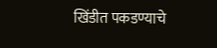खिंडीत पकडण्याचे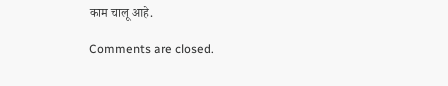काम चालू आहे.

Comments are closed.